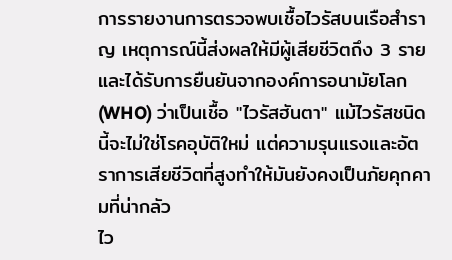การรายงานการตรวจพบเชื้อไวรัสบนเรือสำราญ เหตุการณ์นี้ส่งผลให้มีผู้เสียชีวิตถึง 3 ราย และได้รับการยืนยันจากองค์การอนามัยโลก (WHO) ว่าเป็นเชื้อ "ไวรัสฮันตา" แม้ไวรัสชนิดนี้จะไม่ใช่โรคอุบัติใหม่ แต่ความรุนแรงและอัตราการเสียชีวิตที่สูงทำให้มันยังคงเป็นภัยคุกคามที่น่ากลัว
ไว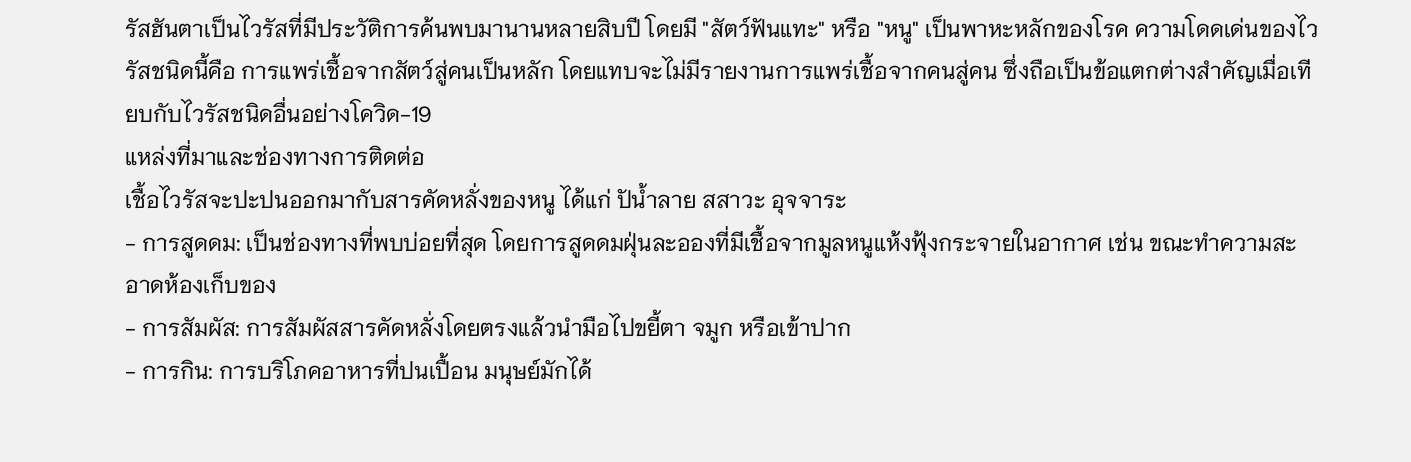รัสฮันตาเป็นไวรัสที่มีประวัติการค้นพบมานานหลายสิบปี โดยมี "สัตว์ฟันแทะ" หรือ "หนู" เป็นพาหะหลักของโรค ความโดดเด่นของไวรัสชนิดนี้คือ การแพร่เชื้อจากสัตว์สู่คนเป็นหลัก โดยแทบจะไม่มีรายงานการแพร่เชื้อจากคนสู่คน ซึ่งถือเป็นข้อแตกต่างสำคัญเมื่อเทียบกับไวรัสชนิดอื่นอย่างโควิด-19
แหล่งที่มาและช่องทางการติดต่อ
เชื้อไวรัสจะปะปนออกมากับสารคัดหลั่งของหนู ได้แก่ ปัน้ำลาย สสาวะ อุจจาระ
- การสูดดม: เป็นช่องทางที่พบบ่อยที่สุด โดยการสูดดมฝุ่นละอองที่มีเชื้อจากมูลหนูแห้งฟุ้งกระจายในอากาศ เช่น ขณะทำความสะอาดห้องเก็บของ
- การสัมผัส: การสัมผัสสารคัดหลั่งโดยตรงแล้วนำมือไปขยี้ตา จมูก หรือเข้าปาก
- การกิน: การบริโภคอาหารที่ปนเปื้อน มนุษย์มักได้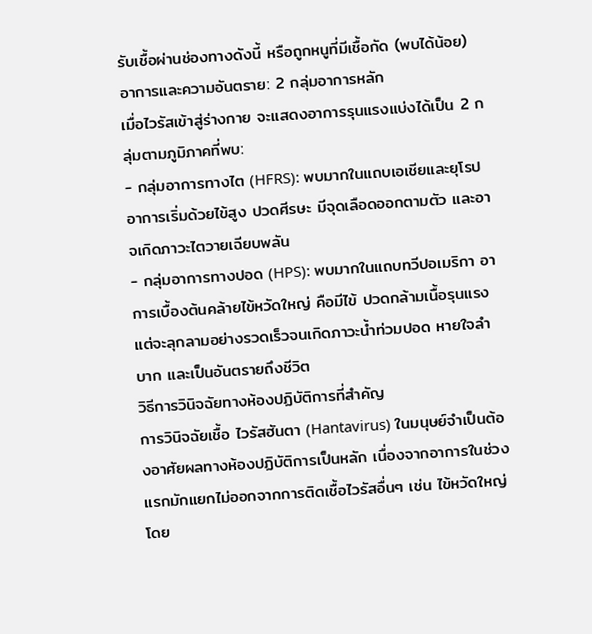รับเชื้อผ่านช่องทางดังนี้ หรือถูกหนูที่มีเชื้อกัด (พบได้น้อย)
อาการและความอันตราย: 2 กลุ่มอาการหลัก
เมื่อไวรัสเข้าสู่ร่างกาย จะแสดงอาการรุนแรงแบ่งได้เป็น 2 กลุ่มตามภูมิภาคที่พบ:
- กลุ่มอาการทางไต (HFRS): พบมากในแถบเอเชียและยุโรป อาการเริ่มด้วยไข้สูง ปวดศีรษะ มีจุดเลือดออกตามตัว และอาจเกิดภาวะไตวายเฉียบพลัน
- กลุ่มอาการทางปอด (HPS): พบมากในแถบทวีปอเมริกา อาการเบื้องต้นคล้ายไข้หวัดใหญ่ คือมีไข้ ปวดกล้ามเนื้อรุนแรง แต่จะลุกลามอย่างรวดเร็วจนเกิดภาวะน้ำท่วมปอด หายใจลำบาก และเป็นอันตรายถึงชีวิต
วิธีการวินิจฉัยทางห้องปฏิบัติการที่สำคัญ
การวินิจฉัยเชื้อ ไวรัสฮันตา (Hantavirus) ในมนุษย์จำเป็นต้องอาศัยผลทางห้องปฏิบัติการเป็นหลัก เนื่องจากอาการในช่วงแรกมักแยกไม่ออกจากการติดเชื้อไวรัสอื่นๆ เช่น ไข้หวัดใหญ่ โดย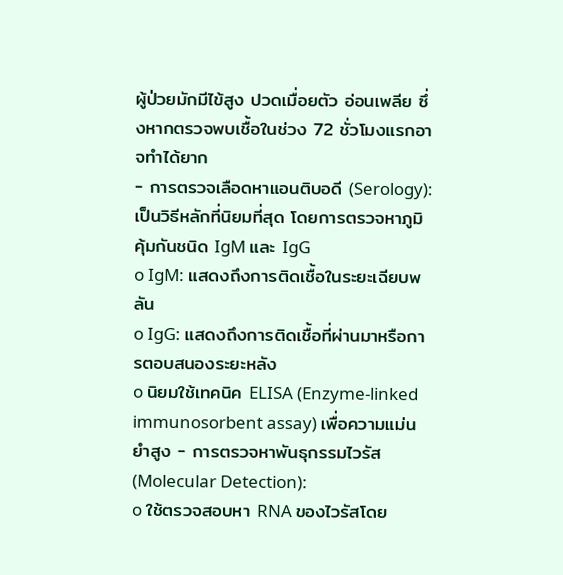ผู้ป่วยมักมีไข้สูง ปวดเมื่อยตัว อ่อนเพลีย ซึ่งหากตรวจพบเชื้อในช่วง 72 ชั่วโมงแรกอาจทำได้ยาก
- การตรวจเลือดหาแอนติบอดี (Serology): เป็นวิธีหลักที่นิยมที่สุด โดยการตรวจหาภูมิคุ้มกันชนิด IgM และ IgG
o IgM: แสดงถึงการติดเชื้อในระยะเฉียบพลัน
o IgG: แสดงถึงการติดเชื้อที่ผ่านมาหรือการตอบสนองระยะหลัง
o นิยมใช้เทคนิค ELISA (Enzyme-linked immunosorbent assay) เพื่อความแม่นยำสูง - การตรวจหาพันธุกรรมไวรัส (Molecular Detection):
o ใช้ตรวจสอบหา RNA ของไวรัสโดย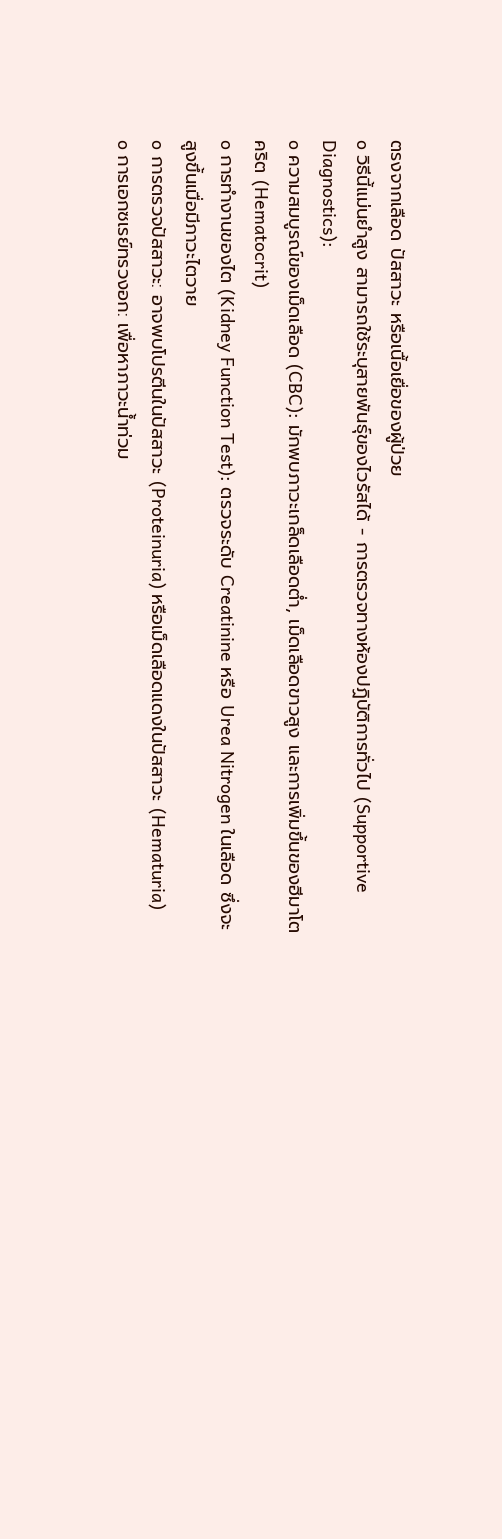ตรงจากเลือด ปัสสาวะ หรือเนื้อเยื่อของผู้ป่วย
o วิธีนี้แม่นยำสูง สามารถใช้ระบุสายพันธุ์ของไวรัสได้ - การตรวจทางห้องปฏิบัติการทั่วไป (Supportive Diagnostics):
o ความสมบูรณ์ของเม็ดเลือด (CBC): มักพบภาวะเกล็ดเลือดต่ำ, เม็ดเลือดขาวสูง และการเพิ่มขึ้นของฮีมาโตคริต (Hematocrit)
o การทำงานของไต (Kidney Function Test): ตรวจระดับ Creatinine หรือ Urea Nitrogen ในเลือด ซึ่งจะสูงขึ้นเมื่อมีภาวะไตวาย
o การตรวจปัสสาวะ: อาจพบโปรตีนในปัสสาวะ (Proteinuria) หรือเม็ดเลือดแดงในปัสสาวะ (Hematuria)
o การเอกซเรย์ทรวงอก: เพื่อหาภาวะน้ำท่วม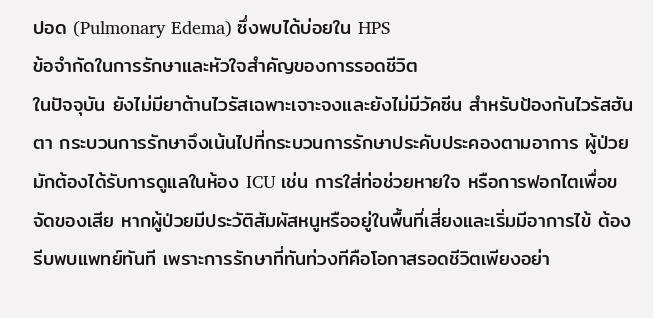ปอด (Pulmonary Edema) ซึ่งพบได้บ่อยใน HPS
ข้อจำกัดในการรักษาและหัวใจสำคัญของการรอดชีวิต
ในปัจจุบัน ยังไม่มียาต้านไวรัสเฉพาะเจาะจงและยังไม่มีวัคซีน สำหรับป้องกันไวรัสฮันตา กระบวนการรักษาจึงเน้นไปที่กระบวนการรักษาประคับประคองตามอาการ ผู้ป่วยมักต้องได้รับการดูแลในห้อง ICU เช่น การใส่ท่อช่วยหายใจ หรือการฟอกไตเพื่อขจัดของเสีย หากผู้ป่วยมีประวัติสัมผัสหนูหรืออยู่ในพื้นที่เสี่ยงและเริ่มมีอาการไข้ ต้องรีบพบแพทย์ทันที เพราะการรักษาที่ทันท่วงทีคือโอกาสรอดชีวิตเพียงอย่า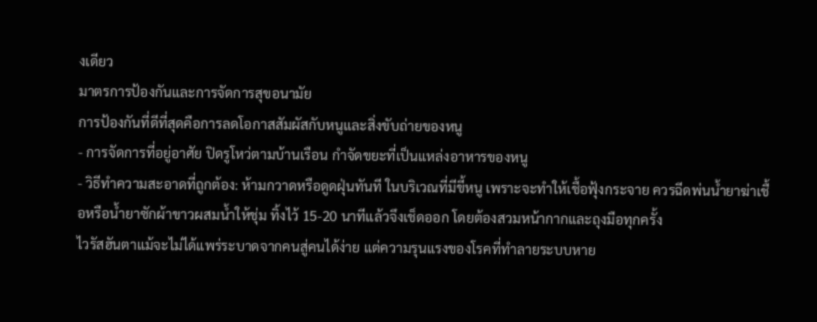งเดียว
มาตรการป้องกันและการจัดการสุขอนามัย
การป้องกันที่ดีที่สุดคือการลดโอกาสสัมผัสกับหนูและสิ่งขับถ่ายของหนู
- การจัดการที่อยู่อาศัย ปิดรูโหว่ตามบ้านเรือน กำจัดขยะที่เป็นแหล่งอาหารของหนู
- วิธีทำความสะอาดที่ถูกต้อง: ห้ามกวาดหรือดูดฝุ่นทันที ในบริเวณที่มีขี้หนู เพราะจะทำให้เชื้อฟุ้งกระจาย ควรฉีดพ่นน้ำยาฆ่าเชื้อหรือน้ำยาซักผ้าขาวผสมน้ำให้ชุ่ม ทิ้งไว้ 15-20 นาทีแล้วจึงเช็ดออก โดยต้องสวมหน้ากากและถุงมือทุกครั้ง
ไวรัสฮันตาแม้จะไม่ได้แพร่ระบาดจากคนสู่คนได้ง่าย แต่ความรุนแรงของโรคที่ทำลายระบบหาย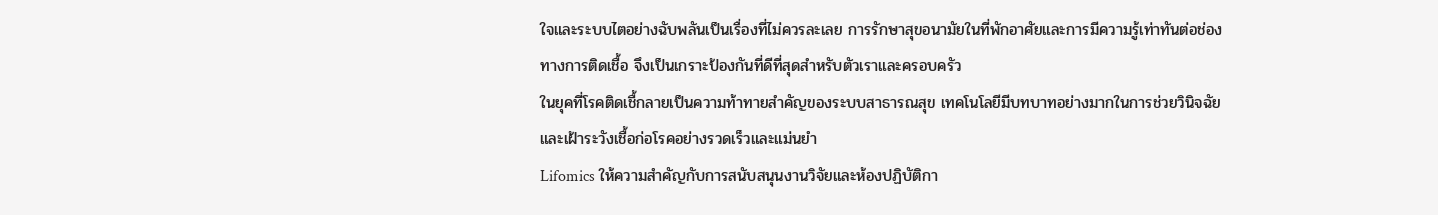ใจและระบบไตอย่างฉับพลันเป็นเรื่องที่ไม่ควรละเลย การรักษาสุขอนามัยในที่พักอาศัยและการมีความรู้เท่าทันต่อช่องทางการติดเชื้อ จึงเป็นเกราะป้องกันที่ดีที่สุดสำหรับตัวเราและครอบครัว
ในยุคที่โรคติดเชื้กลายเป็นความท้าทายสำคัญของระบบสาธารณสุข เทคโนโลยีมีบทบาทอย่างมากในการช่วยวินิจฉัยและเฝ้าระวังเชื้อก่อโรคอย่างรวดเร็วและแม่นยำ
Lifomics ให้ความสำคัญกับการสนับสนุนงานวิจัยและห้องปฏิบัติกา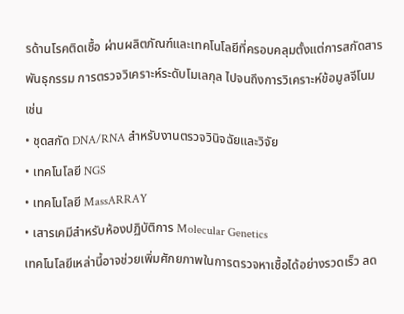รด้านโรคติดเชื้อ ผ่านผลิตภัณฑ์และเทคโนโลยีที่ครอบคลุมตั้งแต่การสกัดสารพันธุกรรม การตรวจวิเคราะห์ระดับโมเลกุล ไปจนถึงการวิเคราะห์ข้อมูลจีโนม เช่น
• ชุดสกัด DNA/RNA สำหรับงานตรวจวินิจฉัยและวิจัย
• เทคโนโลยี NGS
• เทคโนโลยี MassARRAY
• เสารเคมีสำหรับห้องปฏิบัติการ Molecular Genetics
เทคโนโลยีเหล่านี้อาจช่วยเพิ่มศักยภาพในการตรวจหาเชื้อได้อย่างรวดเร็ว ลด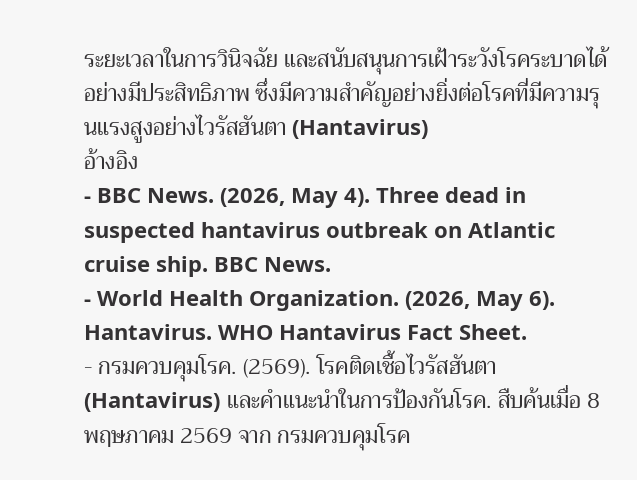ระยะเวลาในการวินิจฉัย และสนับสนุนการเฝ้าระวังโรคระบาดได้อย่างมีประสิทธิภาพ ซึ่งมีความสำคัญอย่างยิ่งต่อโรคที่มีความรุนแรงสูงอย่างไวรัสฮันตา (Hantavirus)
อ้างอิง
- BBC News. (2026, May 4). Three dead in suspected hantavirus outbreak on Atlantic cruise ship. BBC News.
- World Health Organization. (2026, May 6). Hantavirus. WHO Hantavirus Fact Sheet.
- กรมควบคุมโรค. (2569). โรคติดเชื้อไวรัสฮันตา (Hantavirus) และคำแนะนำในการป้องกันโรค. สืบค้นเมื่อ 8 พฤษภาคม 2569 จาก กรมควบคุมโรค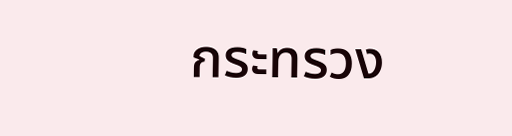กระทรวง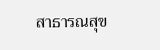สาธารณสุข